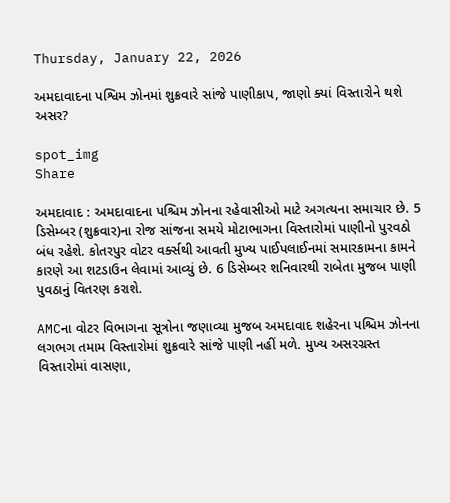Thursday, January 22, 2026

અમદાવાદના પશ્વિમ ઝોનમાં શુક્રવારે સાંજે પાણીકાપ, જાણો ક્યાં વિસ્તારોને થશે અસર?

spot_img
Share

અમદાવાદ : અમદાવાદના પશ્ચિમ ઝોનના રહેવાસીઓ માટે અગત્યના સમાચાર છે. 5 ડિસેમ્બર (શુક્રવાર)ના રોજ સાંજના સમયે મોટાભાગના વિસ્તારોમાં પાણીનો પુરવઠો બંધ રહેશે. કોતરપુર વોટર વર્ક્સથી આવતી મુખ્ય પાઈપલાઈનમાં સમારકામના કામને કારણે આ શટડાઉન લેવામાં આવ્યું છે. 6 ડિસેમ્બર શનિવારથી રાબેતા મુજબ પાણી પુવઠાનું વિતરણ કરાશે.

AMCના વોટર વિભાગના સૂત્રોના જણાવ્યા મુજબ અમદાવાદ શહેરના પશ્ચિમ ઝોનના લગભગ તમામ વિસ્તારોમાં શુક્રવારે સાંજે પાણી નહીં મળે. મુખ્ય અસરગ્રસ્ત વિસ્તારોમાં વાસણા,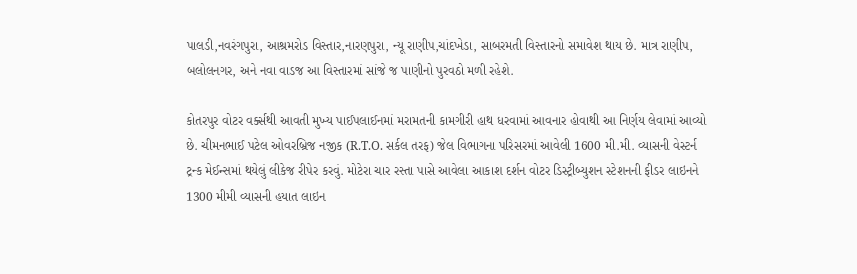પાલડી,નવરંગપુરા, આશ્રમરોડ વિસ્તાર,નારણપુરા, ન્યૂ રાણીપ,ચાંદખેડા, સાબરમતી વિસ્તારનો સમાવેશ થાય છે. માત્ર રાણીપ, બલોલનગર, અને નવા વાડજ આ વિસ્તારમાં સાંજે જ પાણીનો પુરવઠો મળી રહેશે.

કોતરપુર વોટર વર્ક્સથી આવતી મુખ્ય પાઈપલાઈનમાં મરામતની કામગીરી હાથ ધરવામાં આવનાર હોવાથી આ નિર્ણય લેવામાં આવ્યો છે. ચીમનભાઈ પટેલ ઓવરબ્રિજ નજીક (R.T.O. સર્કલ તરફ) જેલ વિભાગના પરિસરમાં આવેલી 1600 મી.મી. વ્યાસની વેસ્ટર્ન ટ્રન્ક મેઈન્સમાં થયેલું લીકેજ રીપેર કરવું. મોટેરા ચાર રસ્તા પાસે આવેલા આકાશ દર્શન વોટર ડિસ્ટ્રીબ્યુશન સ્ટેશનની ફીડર લાઇનને 1300 મીમી વ્યાસની હયાત લાઇન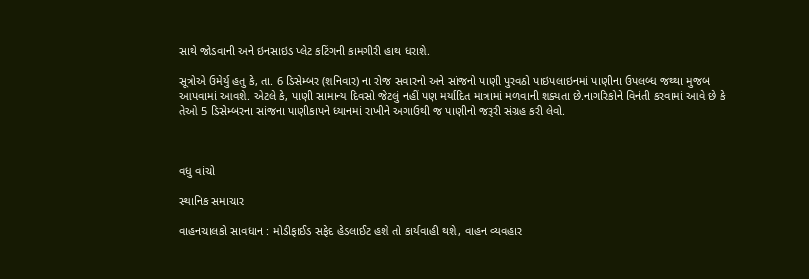સાથે જોડવાની અને ઇનસાઇડ પ્લેટ કટિંગની કામગીરી હાથ ધરાશે.

સૂત્રોએ ઉમેર્યુ હતુ કે, તા. 6 ડિસેમ્બર (શનિવાર) ના રોજ સવારનો અને સાંજનો પાણી પુરવઠો પાઇપલાઇનમાં પાણીના ઉપલબ્ધ જથ્થા મુજબ આપવામાં આવશે. એટલે કે, પાણી સામાન્ય દિવસો જેટલું નહીં પણ મર્યાદિત માત્રામાં મળવાની શક્યતા છે.નાગરિકોને વિનંતી કરવામાં આવે છે કે તેઓ 5 ડિસેમ્બરના સાંજના પાણીકાપને ધ્યાનમાં રાખીને અગાઉથી જ પાણીનો જરૂરી સંગ્રહ કરી લેવો.



વધુ વાંચો

સ્થાનિક સમાચાર

વાહનચાલકો સાવધાન : મોડીફાઈડ સફેદ હેડલાઈટ હશે તો કાર્યવાહી થશે, વાહન વ્યવહાર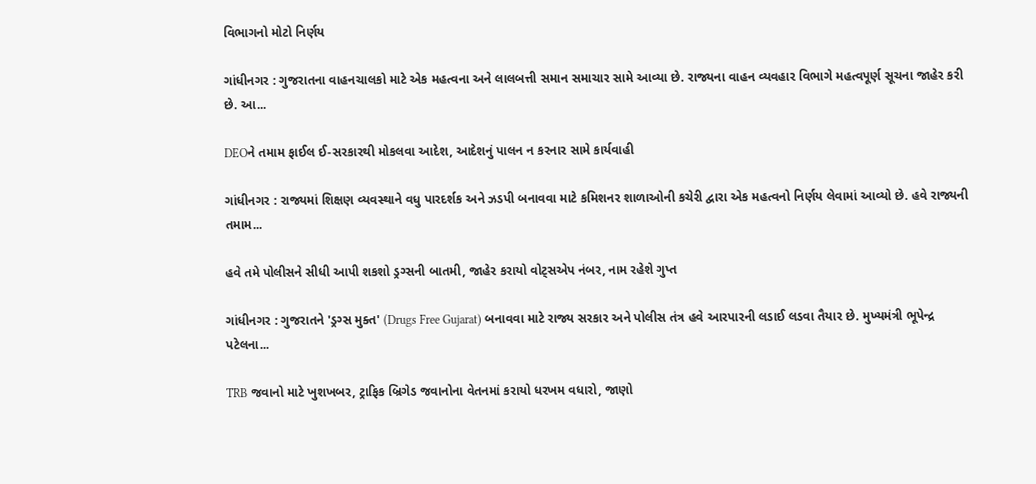વિભાગનો મોટો નિર્ણય

ગાંધીનગર : ગુજરાતના વાહનચાલકો માટે એક મહત્વના અને લાલબત્તી સમાન સમાચાર સામે આવ્યા છે. રાજ્યના વાહન વ્યવહાર વિભાગે મહત્વપૂર્ણ સૂચના જાહેર કરી છે. આ...

DEOને તમામ ફાઈલ ઈ-સરકારથી મોકલવા આદેશ, આદેશનું પાલન ન કરનાર સામે કાર્યવાહી

ગાંધીનગર : રાજ્યમાં શિક્ષણ વ્યવસ્થાને વધુ પારદર્શક અને ઝડપી બનાવવા માટે કમિશનર શાળાઓની કચેરી દ્વારા એક મહત્વનો નિર્ણય લેવામાં આવ્યો છે. હવે રાજ્યની તમામ...

હવે તમે પોલીસને સીધી આપી શકશો ડ્રગ્સની બાતમી, જાહેર કરાયો વોટ્સએપ નંબર, નામ રહેશે ગુપ્ત

ગાંધીનગર : ગુજરાતને 'ડ્રગ્સ મુક્ત' (Drugs Free Gujarat) બનાવવા માટે રાજ્ય સરકાર અને પોલીસ તંત્ર હવે આરપારની લડાઈ લડવા તૈયાર છે. મુખ્યમંત્રી ભૂપેન્દ્ર પટેલના...

TRB જવાનો માટે ખુશખબર, ટ્રાફિક બ્રિગેડ જવાનોના વેતનમાં કરાયો ધરખમ વધારો, જાણો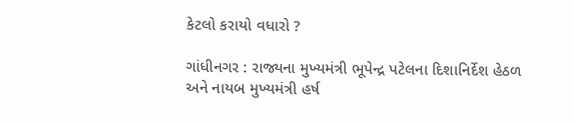કેટલો કરાયો વધારો ?

ગાંધીનગર : રાજ્યના મુખ્યમંત્રી ભૂપેન્દ્ર પટેલના દિશાનિર્દેશ હેઠળ અને નાયબ મુખ્યમંત્રી હર્ષ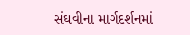સંઘવીના માર્ગદર્શનમાં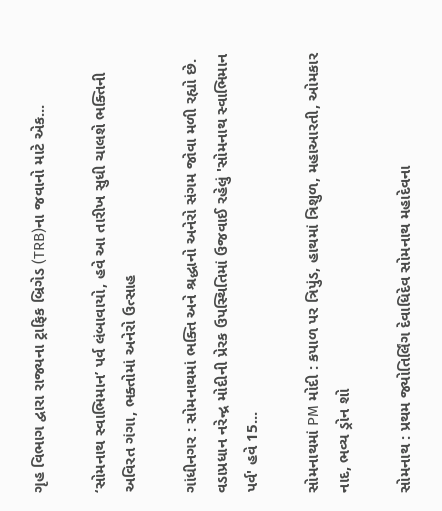ગૃહ વિભાગ દ્વારા રાજ્યના ટ્રાફિક બ્રિગેડ (TRB)ના જવાનો માટે એક...

‘સોમનાથ સ્વાભિમાન’ પર્વ લંબાવાયો, હવે આ તારીખ સુધી ચાલશે ભક્તિની અવિરત ગંગા, ભક્તોમાં અનેરો ઉત્સાહ

ગાંધીનગર : સોમનાથમાં ભક્તિ અને શ્રદ્ધાનો અનેરો સંગમ જોવા મળી રહ્યો છે. વડાપ્રધાન નરેન્દ્ર મોદીની પ્રેરક ઉપસ્થિતિમાં ઉજવાઈ રહેલું 'સોમનાથ સ્વાભિમાન પર્વ' હવે 15...

સોમનાથમાં PM મોદી : કપાળ પર ત્રિપુંડ, હાથમાં ત્રિશુળ, મહાઆરતી, ઓમકાર નાદ, ભવ્ય ડ્રોન શો

સોમનાથ : પ્રથમ જ્યોતિર્લિંગ દેવાધિદેવ સોમનાથ મહાદેવના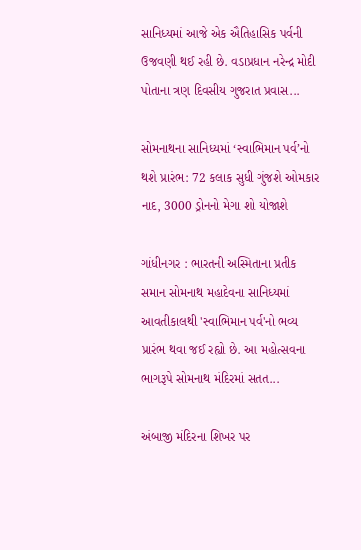સાનિધ્યમાં આજે એક ઐતિહાસિક પર્વની ઉજવણી થઈ રહી છે. વડાપ્રધાન નરેન્દ્ર મોદી પોતાના ત્રણ દિવસીય ગુજરાત પ્રવાસ...

સોમનાથના સાનિધ્યમાં ‘સ્વાભિમાન પર્વ’નો થશે પ્રારંભ: 72 કલાક સુધી ગુંજશે ઓમકાર નાદ, 3000 ડ્રોનનો મેગા શો યોજાશે

ગાંધીનગર : ભારતની અસ્મિતાના પ્રતીક સમાન સોમનાથ મહાદેવના સાનિધ્યમાં આવતીકાલથી 'સ્વાભિમાન પર્વ'નો ભવ્ય પ્રારંભ થવા જઈ રહ્યો છે. આ મહોત્સવના ભાગરૂપે સોમનાથ મંદિરમાં સતત...

અંબાજી મંદિરના શિખર પર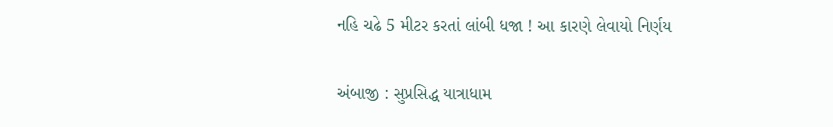નહિ ચઢે 5 મીટર કરતાં લાંબી ધજા ! આ કારણે લેવાયો નિર્ણય

અંબાજી : સુપ્રસિદ્ધ યાત્રાધામ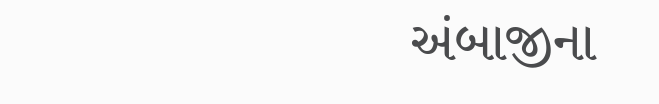અંબાજીના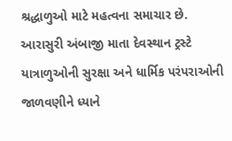શ્રદ્ધાળુઓ માટે મહત્વના સમાચાર છે. આરાસુરી અંબાજી માતા દેવસ્થાન ટ્રસ્ટે યાત્રાળુઓની સુરક્ષા અને ધાર્મિક પરંપરાઓની જાળવણીને ધ્યાને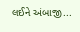લઈને અંબાજી...